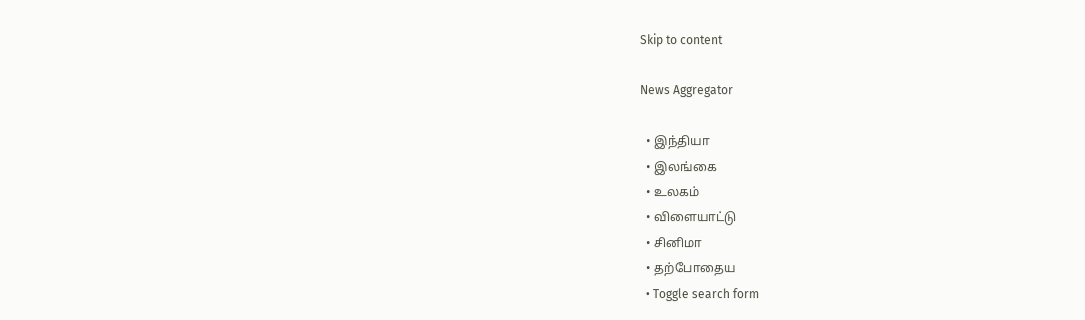Skip to content

News Aggregator

  • இந்தியா
  • இலங்கை
  • உலகம்
  • விளையாட்டு
  • சினிமா
  • தற்போதைய
  • Toggle search form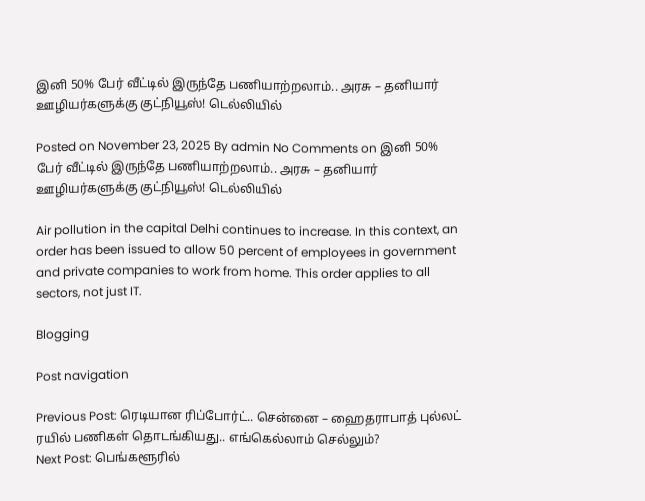இனி 50% பேர் வீட்டில் இருந்தே பணியாற்றலாம்.. அரசு – தனியார் ஊழியர்களுக்கு குட்நியூஸ்! டெல்லியில்

Posted on November 23, 2025 By admin No Comments on இனி 50% பேர் வீட்டில் இருந்தே பணியாற்றலாம்.. அரசு – தனியார் ஊழியர்களுக்கு குட்நியூஸ்! டெல்லியில்

Air pollution in the capital Delhi continues to increase. In this context, an order has been issued to allow 50 percent of employees in government and private companies to work from home. This order applies to all sectors, not just IT.

Blogging

Post navigation

Previous Post: ரெடியான ரிப்போர்ட்.. சென்னை – ஹைதராபாத் புல்லட் ரயில் பணிகள் தொடங்கியது.. எங்கெல்லாம் செல்லும்?
Next Post: பெங்களூரில்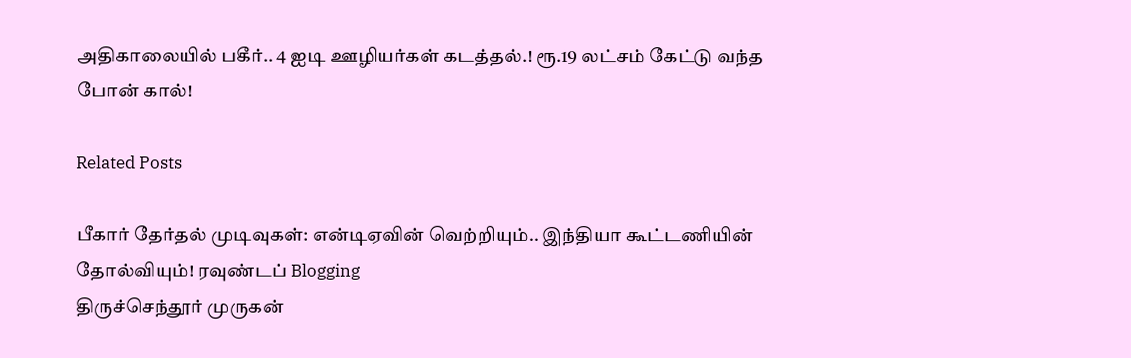அதிகாலையில் பகீர்.. 4 ஐடி ஊழியர்கள் கடத்தல்.! ரூ.19 லட்சம் கேட்டு வந்த போன் கால்!

Related Posts

பீகார் தேர்தல் முடிவுகள்: என்டிஏவின் வெற்றியும்.. இந்தியா கூட்டணியின் தோல்வியும்! ரவுண்டப் Blogging
திருச்செந்தூர் முருகன்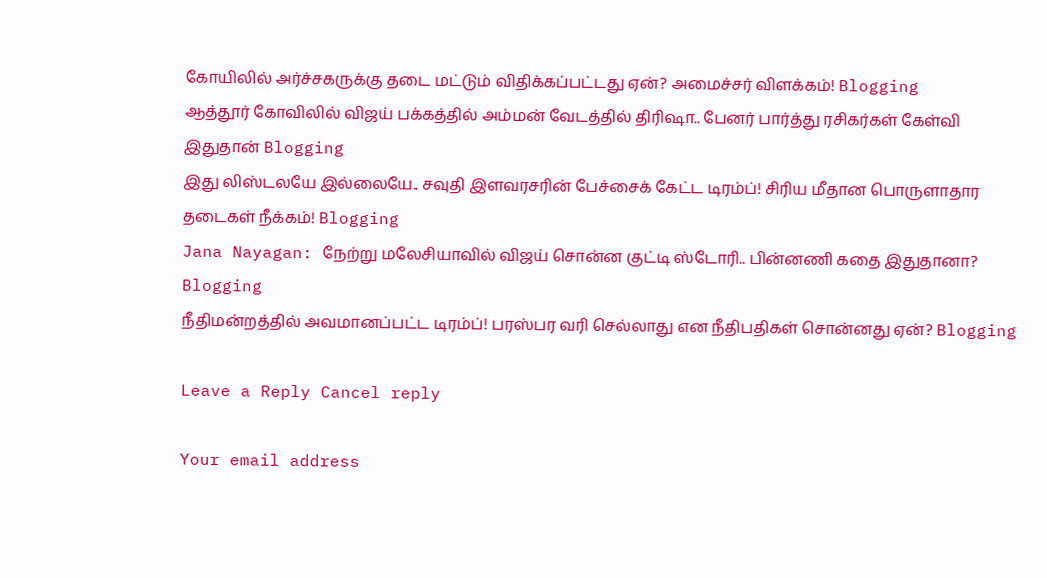கோயிலில் அர்ச்சகருக்கு தடை மட்டும் விதிக்கப்பட்டது ஏன்? அமைச்சர் விளக்கம்! Blogging
ஆத்தூர் கோவிலில் விஜய் பக்கத்தில் அம்மன் வேடத்தில் திரிஷா.. பேனர் பார்த்து ரசிகர்கள் கேள்வி இதுதான் Blogging
இது லிஸ்டலயே இல்லையே.. சவுதி இளவரசரின் பேச்சைக் கேட்ட டிரம்ப்! சிரிய மீதான பொருளாதார தடைகள் நீக்கம்! Blogging
Jana Nayagan: நேற்று மலேசியாவில் விஜய் சொன்ன குட்டி ஸ்டோரி.. பின்னணி கதை இதுதானா? Blogging
நீதிமன்றத்தில் அவமானப்பட்ட டிரம்ப்! பரஸ்பர வரி செல்லாது என நீதிபதிகள் சொன்னது ஏன்? Blogging

Leave a Reply Cancel reply

Your email address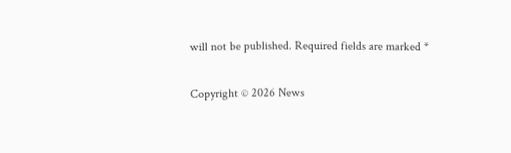will not be published. Required fields are marked *

Copyright © 2026 News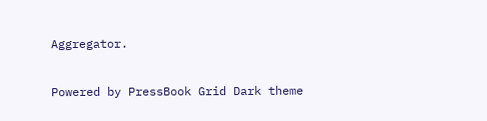Aggregator.

Powered by PressBook Grid Dark theme